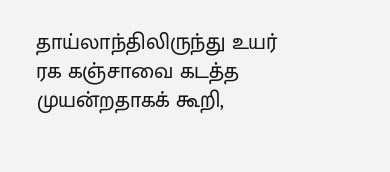தாய்லாந்திலிருந்து உயர் ரக கஞ்சாவை கடத்த முயன்றதாகக் கூறி,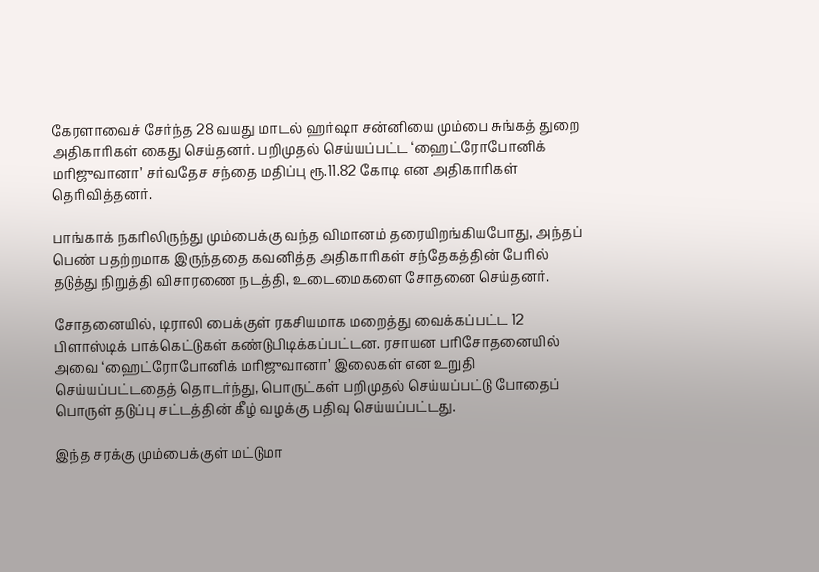கேரளாவைச் சேர்ந்த 28 வயது மாடல் ஹர்ஷா சன்னியை மும்பை சுங்கத் துறை அதிகாரிகள் கைது செய்தனர். பறிமுதல் செய்யப்பட்ட ‘ஹைட்ரோபோனிக் மரிஜுவானா’ சர்வதேச சந்தை மதிப்பு ரூ.11.82 கோடி என அதிகாரிகள் தெரிவித்தனர்.

பாங்காக் நகரிலிருந்து மும்பைக்கு வந்த விமானம் தரையிறங்கியபோது, அந்தப் பெண் பதற்றமாக இருந்ததை கவனித்த அதிகாரிகள் சந்தேகத்தின் பேரில் தடுத்து நிறுத்தி விசாரணை நடத்தி, உடைமைகளை சோதனை செய்தனர்.

சோதனையில், டிராலி பைக்குள் ரகசியமாக மறைத்து வைக்கப்பட்ட 12 பிளாஸ்டிக் பாக்கெட்டுகள் கண்டுபிடிக்கப்பட்டன. ரசாயன பரிசோதனையில் அவை ‘ஹைட்ரோபோனிக் மரிஜுவானா’ இலைகள் என உறுதி செய்யப்பட்டதைத் தொடர்ந்து, பொருட்கள் பறிமுதல் செய்யப்பட்டு போதைப் பொருள் தடுப்பு சட்டத்தின் கீழ் வழக்கு பதிவு செய்யப்பட்டது.

இந்த சரக்கு மும்பைக்குள் மட்டுமா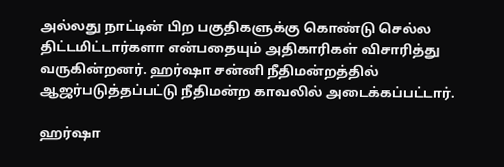அல்லது நாட்டின் பிற பகுதிகளுக்கு கொண்டு செல்ல திட்டமிட்டார்களா என்பதையும் அதிகாரிகள் விசாரித்து வருகின்றனர். ஹர்ஷா சன்னி நீதிமன்றத்தில் ஆஜர்படுத்தப்பட்டு நீதிமன்ற காவலில் அடைக்கப்பட்டார்.

ஹர்ஷா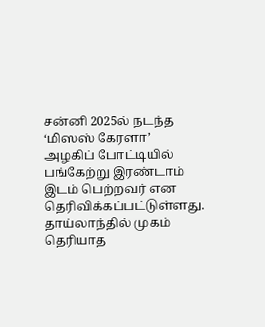சன்னி 2025ல் நடந்த ‘மிஸஸ் கேரளா’ அழகிப் போட்டியில் பங்கேற்று இரண்டாம் இடம் பெற்றவர் என தெரிவிக்கப்பட்டுள்ளது. தாய்லாந்தில் முகம் தெரியாத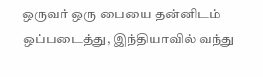ஒருவர் ஒரு பையை தன்னிடம் ஒப்படைத்து, இந்தியாவில் வந்து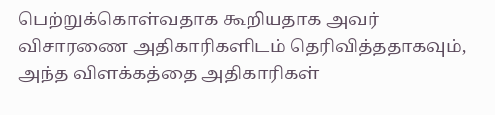பெற்றுக்கொள்வதாக கூறியதாக அவர் விசாரணை அதிகாரிகளிடம் தெரிவித்ததாகவும், அந்த விளக்கத்தை அதிகாரிகள்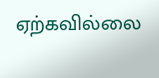ஏற்கவில்லை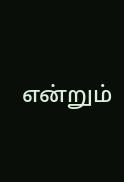என்றும்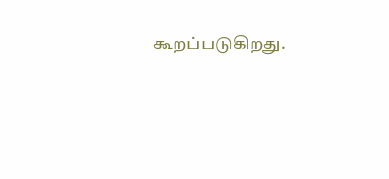கூறப்படுகிறது.